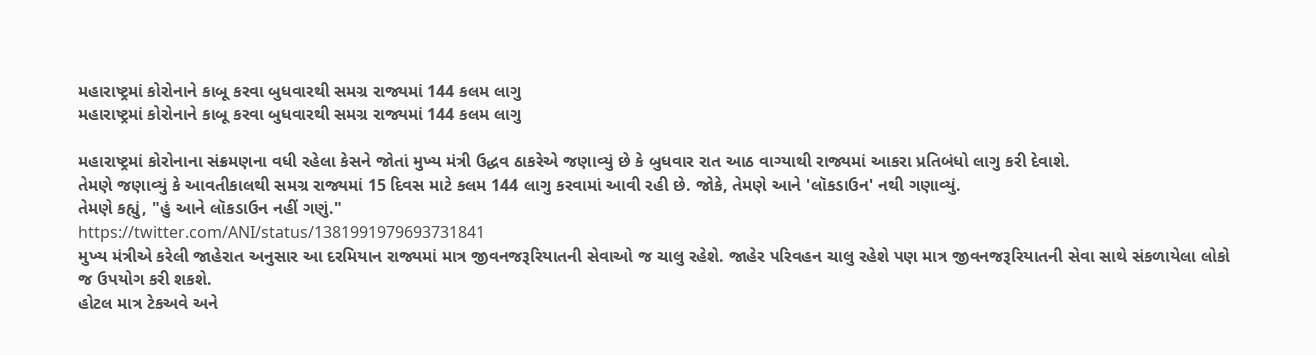મહારાષ્ટ્રમાં કોરોનાને કાબૂ કરવા બુધવારથી સમગ્ર રાજ્યમાં 144 કલમ લાગુ
મહારાષ્ટ્રમાં કોરોનાને કાબૂ કરવા બુધવારથી સમગ્ર રાજ્યમાં 144 કલમ લાગુ

મહારાષ્ટ્રમાં કોરોનાના સંક્રમણના વધી રહેલા કેસને જોતાં મુખ્ય મંત્રી ઉદ્ધવ ઠાકરેએ જણાવ્યું છે કે બુધવાર રાત આઠ વાગ્યાથી રાજ્યમાં આકરા પ્રતિબંધો લાગુ કરી દેવાશે.
તેમણે જણાવ્યું કે આવતીકાલથી સમગ્ર રાજ્યમાં 15 દિવસ માટે કલમ 144 લાગુ કરવામાં આવી રહી છે. જોકે, તેમણે આને 'લૉકડાઉન' નથી ગણાવ્યું.
તેમણે કહ્યું, "હું આને લૉકડાઉન નહીં ગણું."
https://twitter.com/ANI/status/1381991979693731841
મુખ્ય મંત્રીએ કરેલી જાહેરાત અનુસાર આ દરમિયાન રાજ્યમાં માત્ર જીવનજરૂરિયાતની સેવાઓ જ ચાલુ રહેશે. જાહેર પરિવહન ચાલુ રહેશે પણ માત્ર જીવનજરૂરિયાતની સેવા સાથે સંકળાયેલા લોકો જ ઉપયોગ કરી શકશે.
હોટલ માત્ર ટેકઅવે અને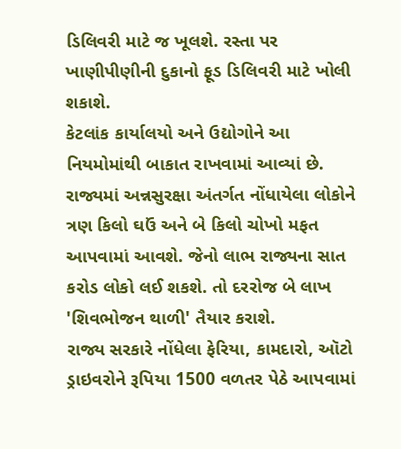ડિલિવરી માટે જ ખૂલશે. રસ્તા પર ખાણીપીણીની દુકાનો ફૂડ ડિલિવરી માટે ખોલી શકાશે.
કેટલાંક કાર્યાલયો અને ઉદ્યોગોને આ નિયમોમાંથી બાકાત રાખવામાં આવ્યાં છે.
રાજ્યમાં અન્નસુરક્ષા અંતર્ગત નોંધાયેલા લોકોને ત્રણ કિલો ઘઉં અને બે કિલો ચોખો મફત આપવામાં આવશે. જેનો લાભ રાજ્યના સાત કરોડ લોકો લઈ શકશે. તો દરરોજ બે લાખ 'શિવભોજન થાળી' તૈયાર કરાશે.
રાજ્ય સરકારે નોંધેલા ફેરિયા, કામદારો, ઑટો ડ્રાઇવરોને રૂપિયા 1500 વળતર પેઠે આપવામાં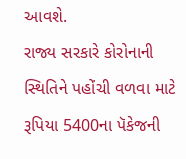આવશે.
રાજ્ય સરકારે કોરોનાની સ્થિતિને પહોંચી વળવા માટે રૂપિયા 5400ના પૅકેજની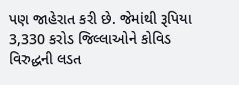પણ જાહેરાત કરી છે. જેમાંથી રૂપિયા 3,330 કરોડ જિલ્લાઓને કોવિડ વિરુદ્ધની લડત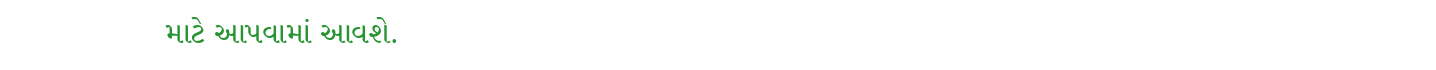માટે આપવામાં આવશે.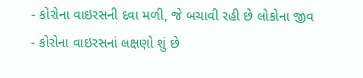- કોરોના વાઇરસની દવા મળી, જે બચાવી રહી છે લોકોના જીવ
- કોરોના વાઇરસનાં લક્ષણો શું છે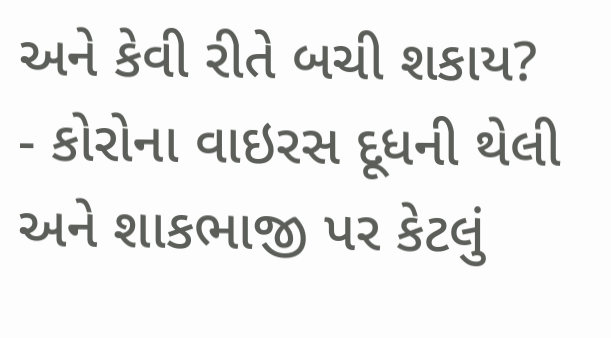અને કેવી રીતે બચી શકાય?
- કોરોના વાઇરસ દૂધની થેલી અને શાકભાજી પર કેટલું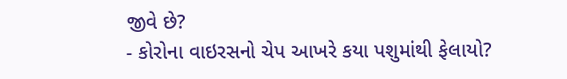જીવે છે?
- કોરોના વાઇરસનો ચેપ આખરે કયા પશુમાંથી ફેલાયો?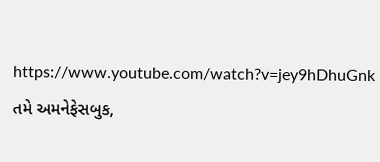https://www.youtube.com/watch?v=jey9hDhuGnk
તમે અમનેફેસબુક,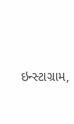ઇન્સ્ટાગ્રામ,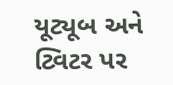યૂટ્યૂબ અને ટ્વિટર પર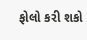ફોલો કરી શકો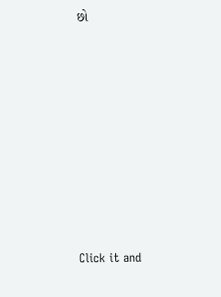છો












Click it and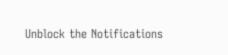Unblock the Notifications